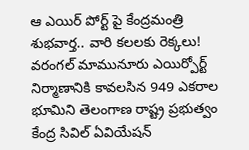ఆ ఎయిర్ పోర్ట్ పై కేంద్రమంత్రి శుభవార్త.. వారి కలలకు రెక్కలు!
వరంగల్ మామునూరు ఎయిర్పోర్ట్ నిర్మాణానికి కావలసిన 949 ఎకరాల భూమిని తెలంగాణ రాష్ట్ర ప్రభుత్వం కేంద్ర సివిల్ ఏవియేషన్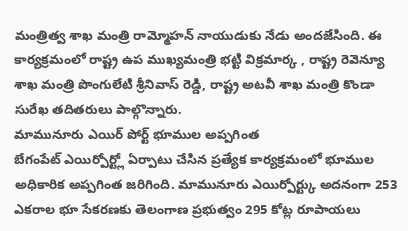మంత్రిత్వ శాఖ మంత్రి రామ్మోహన్ నాయుడుకు నేడు అందజేసింది. ఈ కార్యక్రమంలో రాష్ట్ర ఉప ముఖ్యమంత్రి భట్టి విక్రమార్క , రాష్ట్ర రెవెన్యూ శాఖ మంత్రి పొంగులేటి శ్రీనివాస్ రెడ్డి, రాష్ట్ర అటవీ శాఖ మంత్రి కొండా సురేఖ తదితరులు పాల్గొన్నారు.
మామునూరు ఎయిర్ పోర్ట్ భూముల అప్పగింత
బేగంపేట్ ఎయిర్పోర్ట్లో ఏర్పాటు చేసిన ప్రత్యేక కార్యక్రమంలో భూముల అధికారిక అప్పగింత జరిగింది. మామునూరు ఎయిర్పోర్ట్కు అదనంగా 253 ఎకరాల భూ సేకరణకు తెలంగాణ ప్రభుత్వం 295 కోట్ల రూపాయలు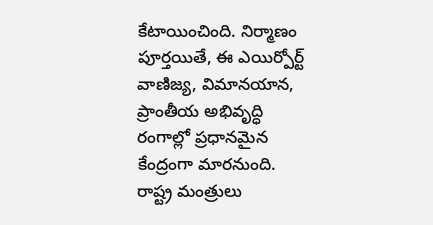కేటాయించింది. నిర్మాణం పూర్తయితే, ఈ ఎయిర్పోర్ట్ వాణిజ్య, విమానయాన, ప్రాంతీయ అభివృద్ధి రంగాల్లో ప్రధానమైన కేంద్రంగా మారనుంది. రాష్ట్ర మంత్రులు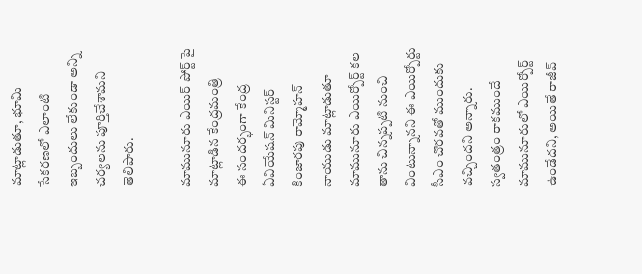మాట్లాడుతూ, భూమి సేకరణలో ఎలాంటి ఇబ్బందులు లేకుండా అన్ని చర్యలను పూర్తిచేశామని తెలిపారు.

మామునూరు ఎయిర్ పోర్ట్ పై మాట్లాడిన కేంద్రమంత్రి
ఈ సందర్భంగా కేంద్ర ఏవియేషన్ మినిస్టర్ కింజారపు రామ్మోహన్ నాయుడు మాట్లాడుతూ మామునూరు ఎయిర్పోర్ట్ కల తాను చిన్నప్పటి నుంచి వింటున్నానని ఈ ఎయిర్పోర్టు సీఎం చొరవతో ముందుకు వచ్చిందని అన్నారు. స్వతంత్రం రాకముందే మామునూరులో ఎయిర్పోర్ట్ ఉండేదని, అయితే రాజీవ్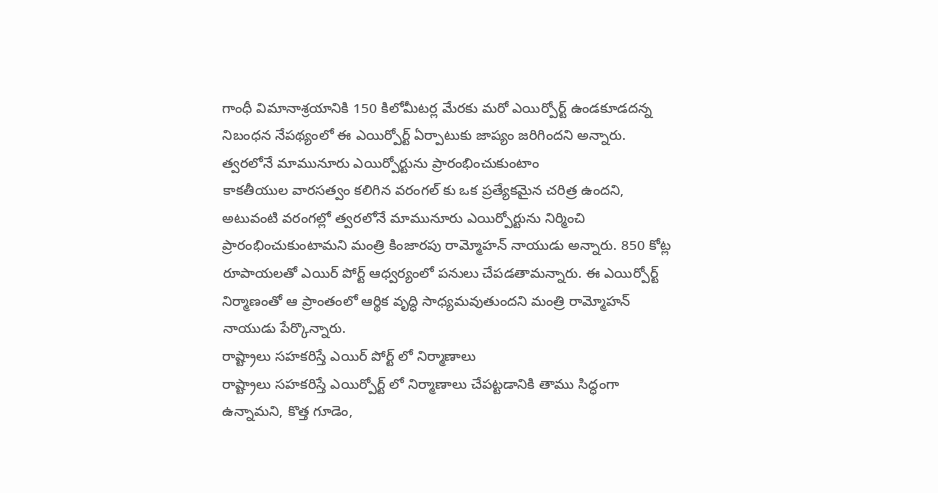గాంధీ విమానాశ్రయానికి 150 కిలోమీటర్ల మేరకు మరో ఎయిర్పోర్ట్ ఉండకూడదన్న నిబంధన నేపథ్యంలో ఈ ఎయిర్పోర్ట్ ఏర్పాటుకు జాప్యం జరిగిందని అన్నారు.
త్వరలోనే మామునూరు ఎయిర్పోర్టును ప్రారంభించుకుంటాం
కాకతీయుల వారసత్వం కలిగిన వరంగల్ కు ఒక ప్రత్యేకమైన చరిత్ర ఉందని, అటువంటి వరంగల్లో త్వరలోనే మామునూరు ఎయిర్పోర్టును నిర్మించి ప్రారంభించుకుంటామని మంత్రి కింజారపు రామ్మోహన్ నాయుడు అన్నారు. 850 కోట్ల రూపాయలతో ఎయిర్ పోర్ట్ ఆధ్వర్యంలో పనులు చేపడతామన్నారు. ఈ ఎయిర్పోర్ట్ నిర్మాణంతో ఆ ప్రాంతంలో ఆర్థిక వృద్ధి సాధ్యమవుతుందని మంత్రి రామ్మోహన్ నాయుడు పేర్కొన్నారు.
రాష్ట్రాలు సహకరిస్తే ఎయిర్ పోర్ట్ లో నిర్మాణాలు
రాష్ట్రాలు సహకరిస్తే ఎయిర్పోర్ట్ లో నిర్మాణాలు చేపట్టడానికి తాము సిద్ధంగా ఉన్నామని, కొత్త గూడెం,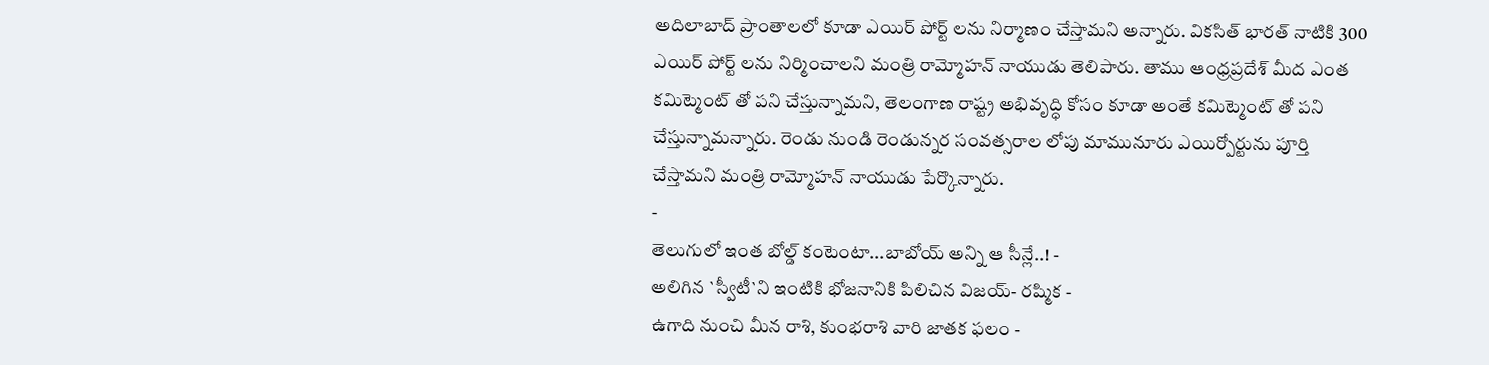అదిలాబాద్ ప్రాంతాలలో కూడా ఎయిర్ పోర్ట్ లను నిర్మాణం చేస్తామని అన్నారు. వికసిత్ భారత్ నాటికి 300 ఎయిర్ పోర్ట్ లను నిర్మించాలని మంత్రి రామ్మోహన్ నాయుడు తెలిపారు. తాము ఆంధ్రప్రదేశ్ మీద ఎంత కమిట్మెంట్ తో పని చేస్తున్నామని, తెలంగాణ రాష్ట్ర అభివృద్ధి కోసం కూడా అంతే కమిట్మెంట్ తో పని చేస్తున్నామన్నారు. రెండు నుండి రెండున్నర సంవత్సరాల లోపు మామునూరు ఎయిర్పోర్టును పూర్తి చేస్తామని మంత్రి రామ్మోహన్ నాయుడు పేర్కొన్నారు.
-
తెలుగులో ఇంత బోల్డ్ కంటెంటా...బాబోయ్ అన్ని ఆ సీన్లే..! -
అలిగిన `స్వీటీ`ని ఇంటికి భోజనానికి పిలిచిన విజయ్- రష్మిక -
ఉగాది నుంచి మీన రాశి, కుంభరాశి వారి జాతక ఫలం -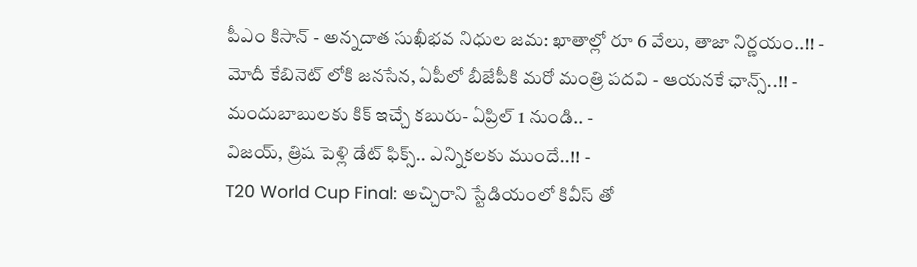పీఎం కిసాన్ - అన్నదాత సుఖీభవ నిధుల జమ: ఖాతాల్లో రూ 6 వేలు, తాజా నిర్ణయం..!! -
మోదీ కేబినెట్ లోకి జనసేన, ఏపీలో బీజేపీకి మరో మంత్రి పదవి - ఆయనకే ఛాన్స్..!! -
మందుబాబులకు కిక్ ఇచ్చే కబురు- ఏప్రిల్ 1 నుండి.. -
విజయ్, త్రిష పెళ్లి డేట్ ఫిక్స్.. ఎన్నికలకు ముందే..!! -
T20 World Cup Final: అచ్చిరాని స్టేడియంలో కివీస్ తో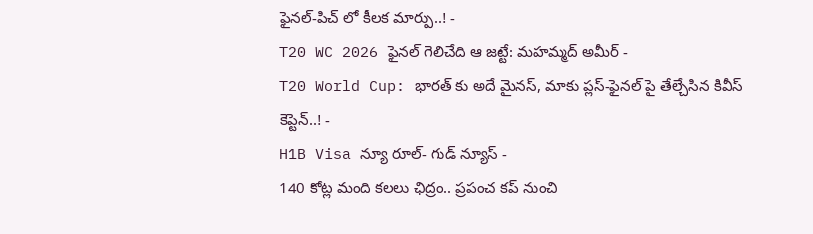ఫైనల్-పిచ్ లో కీలక మార్పు..! -
T20 WC 2026 ఫైనల్ గెలిచేది ఆ జట్టే: మహమ్మద్ అమీర్ -
T20 World Cup: భారత్ కు అదే మైనస్, మాకు ప్లస్-ఫైనల్ పై తేల్చేసిన కివీస్ కెప్టెన్..! -
H1B Visa న్యూ రూల్- గుడ్ న్యూస్ -
140 కోట్ల మంది కలలు ఛిద్రం.. ప్రపంచ కప్ నుంచి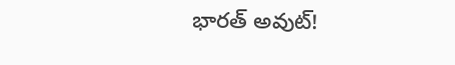భారత్ అవుట్!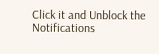Click it and Unblock the Notifications